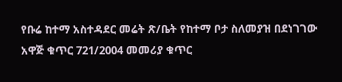የቡሬ ከተማ አስተዳደር መሬት ጽ/ቤት የከተማ ቦታ ስለመያዝ በደነገገው አዋጅ ቁጥር 721/2004 መመሪያ ቁጥር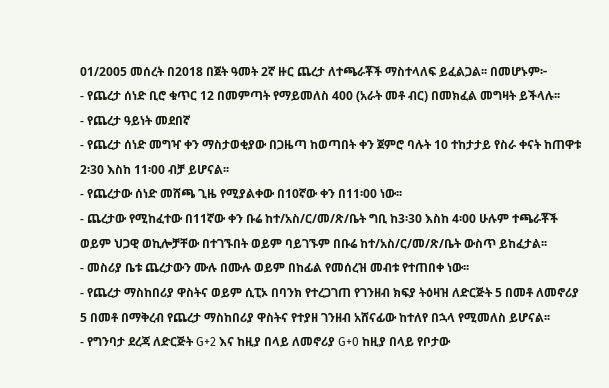01/2005 መሰረት በ2018 በጀት ዓመት 2ኛ ዙር ጨረታ ለተጫራቾች ማስተላለፍ ይፈልጋል፡፡ በመሆኑም፦
- የጨረታ ሰነድ ቢሮ ቁጥር 12 በመምጣት የማይመለስ 400 (አራት መቶ ብር) በመክፈል መግዛት ይችላሉ፡፡
- የጨረታ ዓይነት መደበኛ
- የጨረታ ሰነድ መግዣ ቀን ማስታወቂያው በጋዜጣ ከወጣበት ቀን ጀምሮ ባሉት 10 ተከታታይ የስራ ቀናት ከጠዋቱ 2፡30 እስከ 11፡00 ብቻ ይሆናል፡፡
- የጨረታው ሰነድ መሸጫ ጊዜ የሚያልቀው በ10ኛው ቀን በ11፡00 ነው፡፡
- ጨረታው የሚከፈተው በ11ኛው ቀን ቡሬ ከተ/አስ/ር/መ/ጽ/ቤት ግቢ ከ3፡30 እስከ 4፡00 ሁሉም ተጫራቾች ወይም ህጋዊ ወኪሎቻቸው በተገኙበት ወይም ባይገኙም በቡሬ ከተ/አስ/ር/መ/ጽ/ቤት ውስጥ ይከፈታል፡፡
- መስሪያ ቤቱ ጨረታውን ሙሉ በሙሉ ወይም በከፊል የመሰረዝ መብቱ የተጠበቀ ነው፡፡
- የጨረታ ማስከበሪያ ዋስትና ወይም ሲፒኦ በባንክ የተረጋገጠ የገንዘብ ክፍያ ትዕዛዝ ለድርጅት 5 በመቶ ለመኖሪያ 5 በመቶ በማቅረብ የጨረታ ማስከበሪያ ዋስትና የተያዘ ገንዘብ አሸናፊው ከተለየ በኋላ የሚመለስ ይሆናል፡፡
- የግንባታ ደረጃ ለድርጅት G+2 እና ከዚያ በላይ ለመኖሪያ G+0 ከዚያ በላይ የቦታው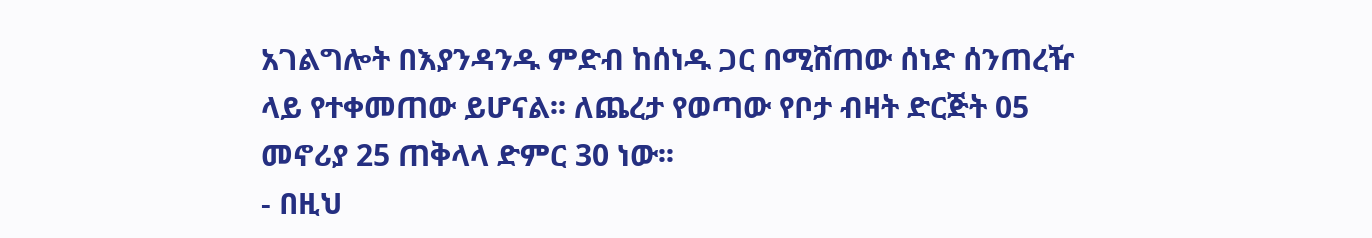አገልግሎት በእያንዳንዱ ምድብ ከሰነዱ ጋር በሚሸጠው ሰነድ ሰንጠረዥ ላይ የተቀመጠው ይሆናል፡፡ ለጨረታ የወጣው የቦታ ብዛት ድርጅት 05 መኖሪያ 25 ጠቅላላ ድምር 30 ነው፡፡
- በዚህ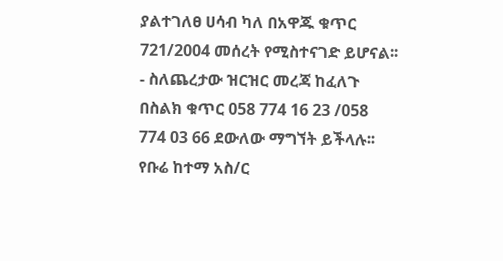ያልተገለፀ ሀሳብ ካለ በአዋጁ ቁጥር 721/2004 መሰረት የሚስተናገድ ይሆናል፡፡
- ስለጨረታው ዝርዝር መረጃ ከፈለጉ በስልክ ቁጥር 058 774 16 23 /058 774 03 66 ደውለው ማግኘት ይችላሉ፡፡
የቡሬ ከተማ አስ/ር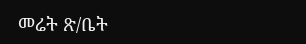መሬት ጽ/ቤት